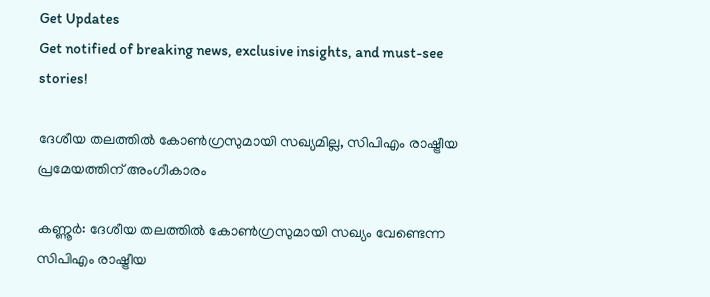Get Updates
Get notified of breaking news, exclusive insights, and must-see stories!

ദേശീയ തലത്തില്‍ കോണ്‍ഗ്രസുമായി സഖ്യമില്ല, സിപിഎം രാഷ്ട്രീയ പ്രമേയത്തിന് അംഗീകാരം

കണ്ണൂര്‍: ദേശീയ തലത്തില്‍ കോണ്‍ഗ്രസുമായി സഖ്യം വേണ്ടെന്ന സിപിഎം രാഷ്ട്രീയ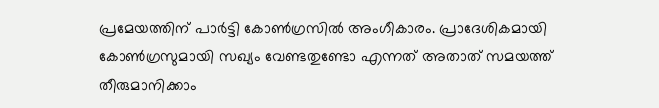പ്രമേയത്തിന് പാര്‍ട്ടി കോണ്‍ഗ്രസില്‍ അംഗീകാരം. പ്രാദേശികമായി കോണ്‍ഗ്രസുമായി സഖ്യം വേണ്ടതുണ്ടോ എന്നത് അതാത് സമയത്ത് തീരുമാനിക്കാം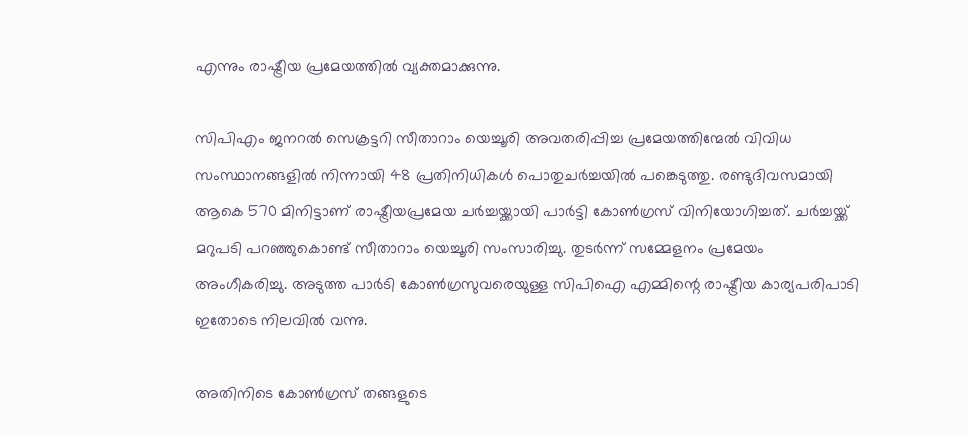എന്നും രാഷ്ട്രീയ പ്രമേയത്തില്‍ വ്യക്തമാക്കുന്നു.

സിപിഎം ജനറൽ സെക്രട്ടറി സീതാറാം യെച്ചൂരി അവതരിപ്പിച്ച പ്രമേയത്തിന്മേൽ വിവിധ സംസ്ഥാനങ്ങളിൽ നിന്നായി 48 പ്രതിനിധികൾ പൊതുചർച്ചയിൽ പങ്കെടുത്തു. രണ്ടുദിവസമായി ആകെ 570 മിനിട്ടാണ് രാഷ്ട്രീയപ്രമേയ ചർച്ചയ്ക്കായി പാർട്ടി കോൺഗ്രസ് വിനിയോഗിച്ചത്. ചർച്ചയ്ക്ക് മറുപടി പറഞ്ഞുകൊണ്ട് സീതാറാം യെച്ചൂരി സംസാരിച്ചു. തുടർന്ന് സമ്മേളനം പ്രമേയം അംഗീകരിച്ചു. അടുത്ത പാർടി കോൺഗ്രസുവരെയുള്ള സിപിഐ എമ്മിന്റെ രാഷ്ട്രീയ കാര്യപരിപാടി ഇതോടെ നിലവിൽ വന്നു.

അതിനിടെ കോൺഗ്രസ് തങ്ങളുടെ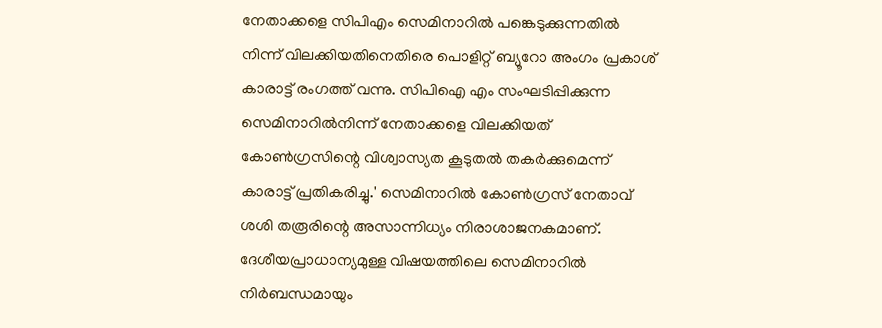നേതാക്കളെ സിപിഎം സെമിനാറിൽ പങ്കെടുക്കുന്നതിൽ നിന്ന് വിലക്കിയതിനെതിരെ പൊളിറ്റ് ബ്യൂറോ അംഗം പ്രകാശ് കാരാട്ട് രംഗത്ത് വന്നു. സിപിഐ എം സംഘടിപ്പിക്കുന്ന സെമിനാറിൽനിന്ന്‌ നേതാക്കളെ വിലക്കിയത്‌ കോൺഗ്രസിന്റെ വിശ്വാസ്യത കൂടുതൽ തകർക്കുമെന്ന് കാരാട്ട് പ്രതികരിച്ചു.' സെമിനാറിൽ കോൺഗ്രസ്‌ നേതാവ്‌ ശശി തരൂരിന്റെ അസാന്നിധ്യം നിരാശാജനകമാണ്‌. ദേശീയപ്രാധാന്യമുള്ള വിഷയത്തിലെ സെമിനാറിൽ നിർബന്ധമായും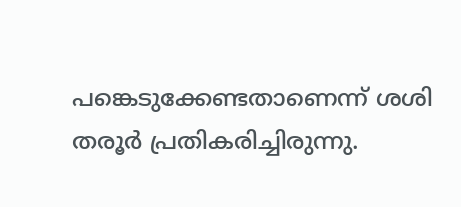പങ്കെടുക്കേണ്ടതാണെന്ന്‌ ശശി തരൂർ പ്രതികരിച്ചിരുന്നു.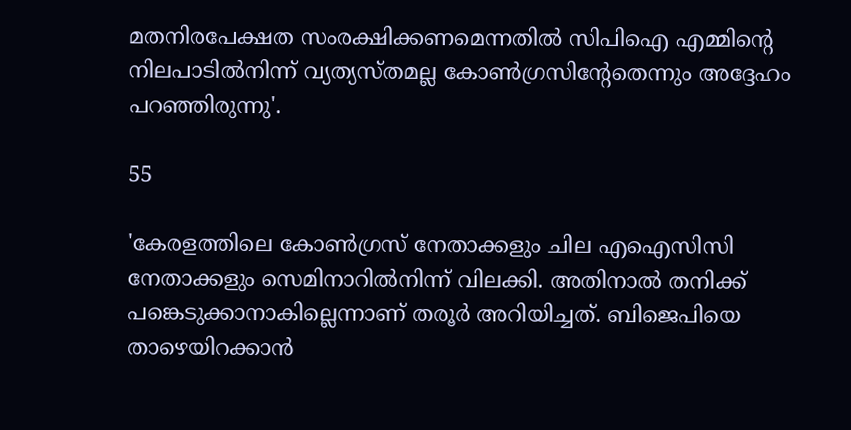മതനിരപേക്ഷത സംരക്ഷിക്കണമെന്നതിൽ സിപിഐ എമ്മിന്റെ നിലപാടിൽനിന്ന്‌ വ്യത്യസ്തമല്ല കോൺഗ്രസിന്റേതെന്നും അദ്ദേഹം പറഞ്ഞിരുന്നു'.

55

'കേരളത്തിലെ കോൺഗ്രസ്‌ നേതാക്കളും ചില എഐസിസി നേതാക്കളും സെമിനാറിൽനിന്ന്‌ വിലക്കി. അതിനാൽ തനിക്ക്‌ പങ്കെടുക്കാനാകില്ലെന്നാണ്‌ തരൂർ അറിയിച്ചത്‌. ബിജെപിയെ താഴെയിറക്കാൻ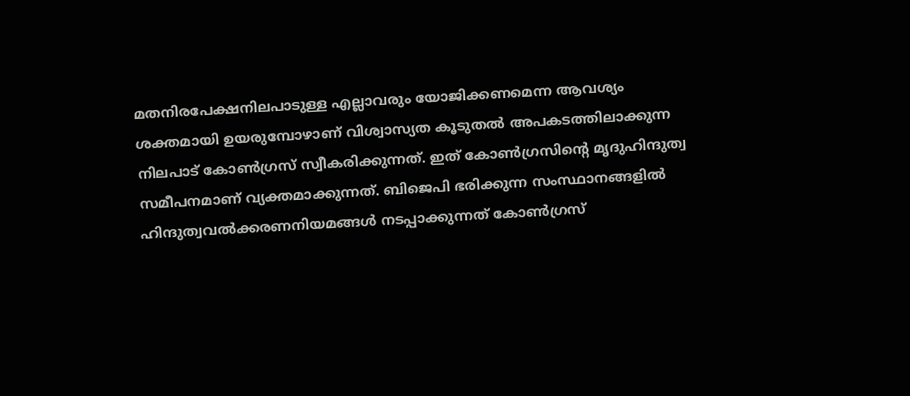മതനിരപേക്ഷനിലപാടുള്ള എല്ലാവരും യോജിക്കണമെന്ന ആവശ്യം ശക്തമായി ഉയരുമ്പോഴാണ്‌ വിശ്വാസ്യത കൂടുതൽ അപകടത്തിലാക്കുന്ന നിലപാട്‌ കോൺഗ്രസ്‌ സ്വീകരിക്കുന്നത്‌. ഇത്‌ കോൺഗ്രസിന്റെ മൃദുഹിന്ദുത്വ സമീപനമാണ്‌ വ്യക്തമാക്കുന്നത്‌. ബിജെപി ഭരിക്കുന്ന സംസ്ഥാനങ്ങളിൽ ഹിന്ദുത്വവൽക്കരണനിയമങ്ങൾ നടപ്പാക്കുന്നത്‌ കോൺഗ്രസ്‌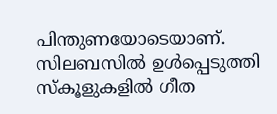പിന്തുണയോടെയാണ്‌. സിലബസിൽ ഉൾപ്പെടുത്തി സ്കൂളുകളിൽ ഗീത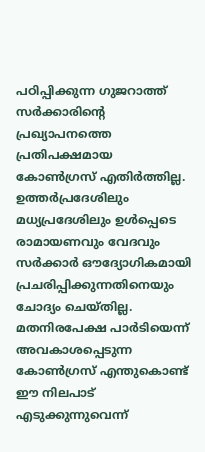പഠിപ്പിക്കുന്ന ഗുജറാത്ത്‌ സർക്കാരിന്റെ പ്രഖ്യാപനത്തെ പ്രതിപക്ഷമായ കോൺഗ്രസ്‌ എതിർത്തില്ല. ഉത്തർപ്രദേശിലും മധ്യപ്രദേശിലും ഉൾപ്പെടെ രാമായണവും വേദവും സർക്കാർ ഔദ്യോഗികമായി പ്രചരിപ്പിക്കുന്നതിനെയും ചോദ്യം ചെയ്തില്ല. മതനിരപേക്ഷ പാർടിയെന്ന്‌ അവകാശപ്പെടുന്ന കോൺഗ്രസ്‌ എന്തുകൊണ്ട്‌ ഈ നിലപാട്‌ എടുക്കുന്നുവെന്ന്‌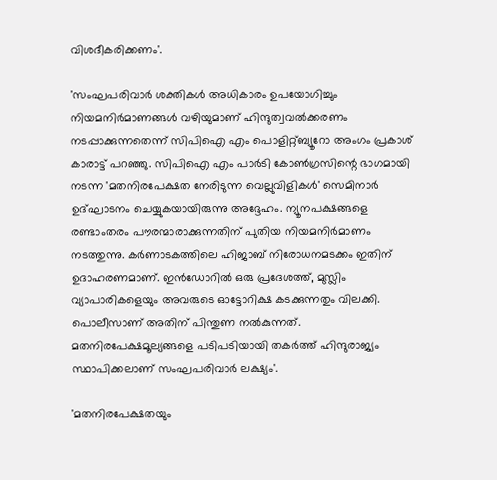വിശദീകരിക്കണം'.

'സംഘപരിവാർ ശക്തികൾ അധികാരം ഉപയോഗിച്ചും നിയമനിർമാണങ്ങൾ വഴിയുമാണ്‌ ഹിന്ദുത്വവൽക്കരണം നടപ്പാക്കുന്നതെന്ന്‌ സിപിഐ എം പൊളിറ്റ്‌ബ്യൂറോ അംഗം പ്രകാശ്‌ കാരാട്ട്‌ പറഞ്ഞു. സിപിഐ എം പാർടി കോൺഗ്രസിന്റെ ഭാഗമായി നടന്ന 'മതനിരപേക്ഷത നേരിടുന്ന വെല്ലുവിളികൾ' സെമിനാർ ഉദ്ഘാടനം ചെയ്യുകയായിരുന്നു അദ്ദേഹം. ന്യൂനപക്ഷങ്ങളെ രണ്ടാംതരം പൗരന്മാരാക്കുന്നതിന്‌ പുതിയ നിയമനിർമാണം നടത്തുന്നു. കർണാടകത്തിലെ ഹിജാബ്‌ നിരോധനമടക്കം ഇതിന്‌ ഉദാഹരണമാണ്‌. ഇൻഡോറിൽ ഒരു പ്രദേശത്ത്‌, മുസ്ലിം വ്യാപാരികളെയും അവരുടെ ഓട്ടോറിക്ഷ കടക്കുന്നതും വിലക്കി. പൊലീസാണ്‌ അതിന്‌ പിന്തുണ നൽകുന്നത്‌. മതനിരപേക്ഷമൂല്യങ്ങളെ പടിപടിയായി തകർത്ത്‌ ഹിന്ദുരാജ്യം സ്ഥാപിക്കലാണ്‌ സംഘപരിവാർ ലക്ഷ്യം'.

'മതനിരപേക്ഷതയും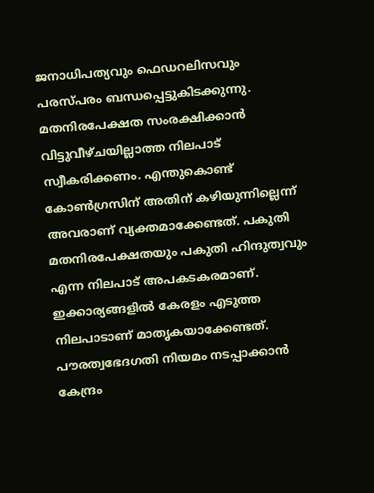ജനാധിപത്യവും ഫെഡറലിസവും പരസ്പരം ബന്ധപ്പെട്ടുകിടക്കുന്നു. മതനിരപേക്ഷത സംരക്ഷിക്കാൻ വിട്ടുവീഴ്‌ചയില്ലാത്ത നിലപാട്‌ സ്വീകരിക്കണം. എന്തുകൊണ്ട്‌ കോൺഗ്രസിന്‌ അതിന്‌ കഴിയുന്നില്ലെന്ന്‌ അവരാണ്‌ വ്യക്തമാക്കേണ്ടത്‌. പകുതി മതനിരപേക്ഷതയും പകുതി ഹിന്ദുത്വവും എന്ന നിലപാട്‌ അപകടകരമാണ്‌. ഇക്കാര്യങ്ങളിൽ കേരളം എടുത്ത നിലപാടാണ്‌ മാതൃകയാക്കേണ്ടത്‌. പൗരത്വഭേദഗതി നിയമം നടപ്പാക്കാൻ കേന്ദ്രം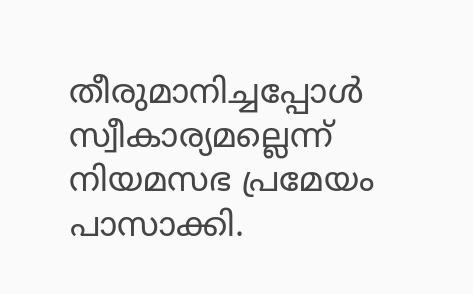തീരുമാനിച്ചപ്പോൾ സ്വീകാര്യമല്ലെന്ന്‌ നിയമസഭ പ്രമേയം പാസാക്കി.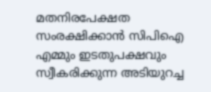മതനിരപേക്ഷത സംരക്ഷിക്കാൻ സിപിഐ എമ്മും ഇടതുപക്ഷവും സ്വീകരിക്കുന്ന അടിയുറച്ച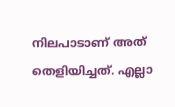നിലപാടാണ്‌ അത്‌ തെളിയിച്ചത്‌. എല്ലാ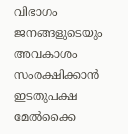വിഭാഗം ജനങ്ങളുടെയും അവകാശം സംരക്ഷിക്കാൻ ഇടതുപക്ഷ മേൽക്കൈ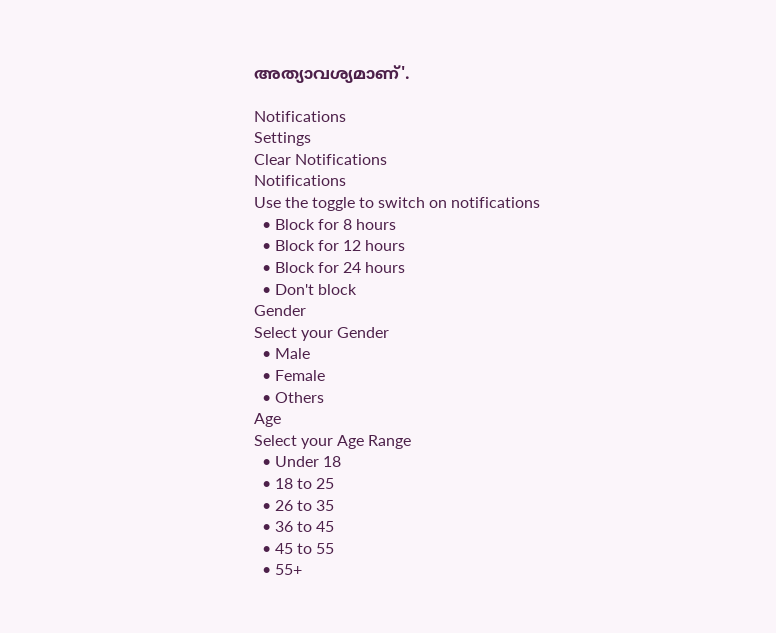അത്യാവശ്യമാണ്'.

Notifications
Settings
Clear Notifications
Notifications
Use the toggle to switch on notifications
  • Block for 8 hours
  • Block for 12 hours
  • Block for 24 hours
  • Don't block
Gender
Select your Gender
  • Male
  • Female
  • Others
Age
Select your Age Range
  • Under 18
  • 18 to 25
  • 26 to 35
  • 36 to 45
  • 45 to 55
  • 55+